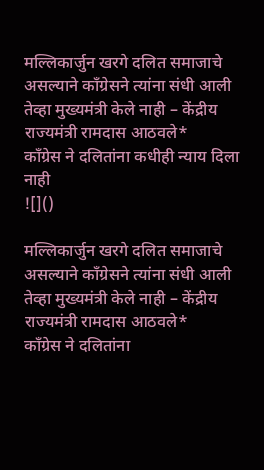मल्लिकार्जुन खरगे दलित समाजाचे असल्याने कॉंग्रेसने त्यांना संधी आली तेव्हा मुख्यमंत्री केले नाही – केंद्रीय राज्यमंत्री रामदास आठवले*
काँग्रेस ने दलितांना कधीही न्याय दिला नाही
![]()

मल्लिकार्जुन खरगे दलित समाजाचे असल्याने कॉंग्रेसने त्यांना संधी आली तेव्हा मुख्यमंत्री केले नाही – केंद्रीय राज्यमंत्री रामदास आठवले*
काँग्रेस ने दलितांना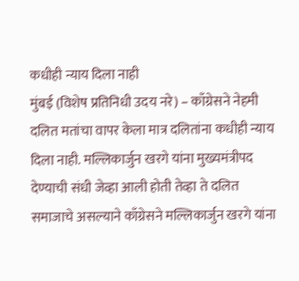कधीही न्याय दिला नाही
मुंबई (विशेष प्रतिनिधी उदय नरे) – काँग्रेसने नेहमी दलित मतांचा वापर केला मात्र दलितांना कधीही न्याय दिला नाही. मल्लिकार्जुन खरगे यांना मुख्यमंत्रीपद देण्याची संधी जेव्हा आली होती तेव्हा ते दलित समाजाचे असल्याने काँग्रेसने मल्लिकार्जुन खरगे यांना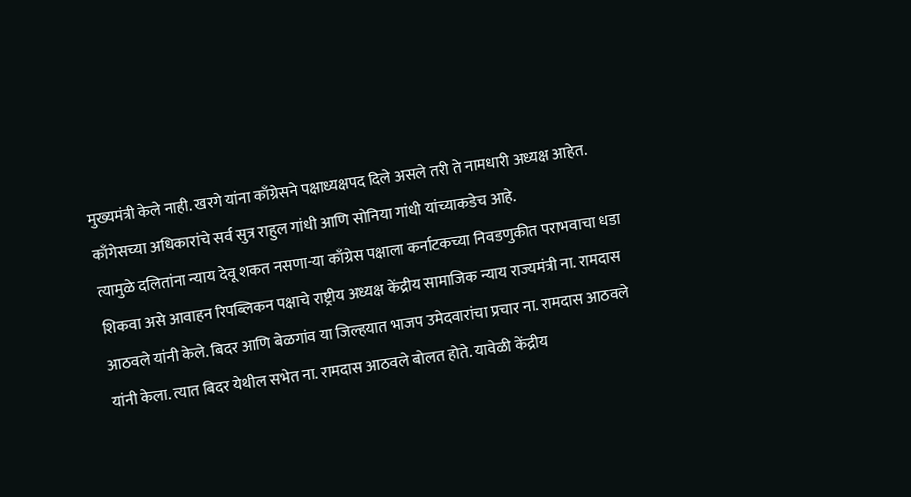मुख्यमंत्री केले नाही. खरगे यांना काँग्रेसने पक्षाध्यक्षपद दिले असले तरी ते नामधारी अध्यक्ष आहेत. काँगेसच्या अधिकारांचे सर्व सुत्र राहुल गांधी आणि सोनिया गांधी यांच्याकडेच आहे.
त्यामुळे दलितांना न्याय देवू शकत नसणा-या काँग्रेस पक्षाला कर्नाटकच्या निवडणुकीत पराभवाचा धडा शिकवा असे आवाहन रिपब्लिकन पक्षाचे राष्ट्रीय अध्यक्ष केंद्रीय सामाजिक न्याय राज्यमंत्री ना. रामदास आठवले यांनी केले. बिदर आणि बेळगांव या जिल्हयात भाजप उमेदवारांचा प्रचार ना. रामदास आठवले यांनी केला. त्यात बिदर येथील सभेत ना. रामदास आठवले बोलत होते. यावेळी केंद्रीय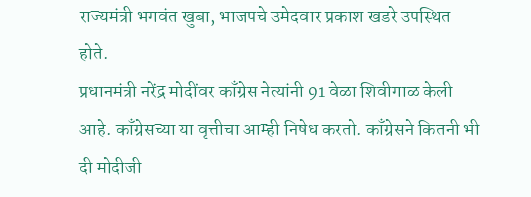राज्यमंत्री भगवंत खुबा, भाजपचे उमेदवार प्रकाश खडरे उपस्थित होते.
प्रधानमंत्री नरेंद्र मोदींवर काँग्रेस नेत्यांनी 91 वेळा शिवीगाळ केली आहे. काँग्रेसच्या या वृत्तीचा आम्ही निषेध करतो. काँग्रेसने कितनी भी दी मोदीजी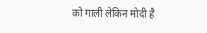को गाली लेकिन मोदी है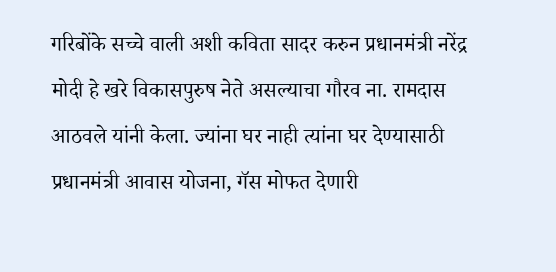गरिबोंके सच्चे वाली अशी कविता सादर करुन प्रधानमंत्री नरेंद्र मोदी हे खरे विकासपुरुष नेते असल्याचा गौरव ना. रामदास आठवले यांनी केला. ज्यांना घर नाही त्यांना घर देण्यासाठी प्रधानमंत्री आवास योजना, गॅस मोफत देणारी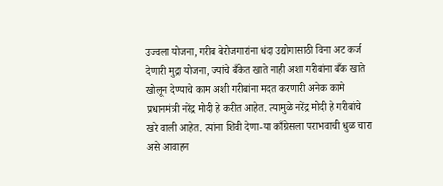उज्वला योजना, गरीब बेरोजगारांना धंदा उद्योगासाठी विना अट कर्ज देणारी मुद्रा योजना, ज्यांचे बँकेत खाते नाही अशा गरीबांना बँक खाते खोलून देण्याचे काम अशी गरीबांना मदत करणारी अनेक कामे प्रधानमंत्री नरेंद्र मोदी हे करीत आहेत. त्यामुळे नरेंद्र मोदी हे गरीबांचे खरे वाली आहेत. त्यांना शिवी देणा-या काँग्रेसला पराभवाची धुळ चारा असे आवाहन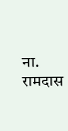ना. रामदास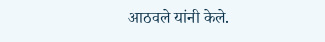आठवले यांनी केले.